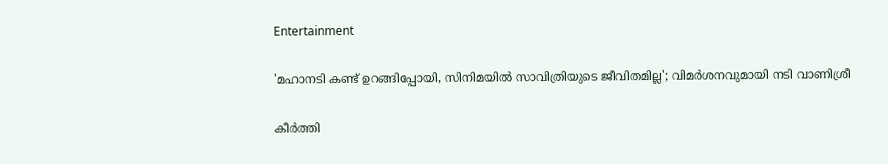Entertainment

'മഹാനടി കണ്ട് ഉറങ്ങിപ്പോയി, സിനിമയില്‍ സാവിത്രിയുടെ ജീവിതമില്ല'; വിമര്‍ശനവുമായി നടി വാണിശ്രീ

കീര്‍ത്തി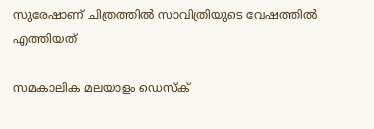സുരേഷാണ് ചിത്രത്തില്‍ സാവിത്രിയുടെ വേഷത്തില്‍ എത്തിയത്

സമകാലിക മലയാളം ഡെസ്ക്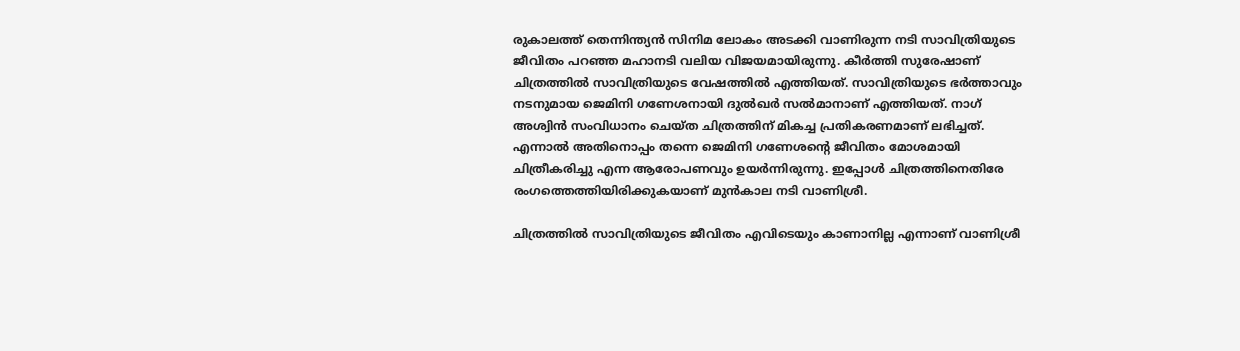രുകാലത്ത് തെന്നിന്ത്യന്‍ സിനിമ ലോകം അടക്കി വാണിരുന്ന നടി സാവിത്രിയുടെ ജീവിതം പറഞ്ഞ മഹാനടി വലിയ വിജയമായിരുന്നു. കീര്‍ത്തി സുരേഷാണ് ചിത്രത്തില്‍ സാവിത്രിയുടെ വേഷത്തില്‍ എത്തിയത്. സാവിത്രിയുടെ ഭര്‍ത്താവും നടനുമായ ജെമിനി ഗണേശനായി ദുല്‍ഖര്‍ സല്‍മാനാണ് എത്തിയത്. നാഗ് അശ്വിന്‍ സംവിധാനം ചെയ്ത ചിത്രത്തിന് മികച്ച പ്രതികരണമാണ് ലഭിച്ചത്. എന്നാല്‍ അതിനൊപ്പം തന്നെ ജെമിനി ഗണേശന്റെ ജീവിതം മോശമായി ചിത്രീകരിച്ചു എന്ന ആരോപണവും ഉയര്‍ന്നിരുന്നു. ഇപ്പോള്‍ ചിത്രത്തിനെതിരേ രംഗത്തെത്തിയിരിക്കുകയാണ് മുന്‍കാല നടി വാണിശ്രീ.

ചിത്രത്തില്‍ സാവിത്രിയുടെ ജീവിതം എവിടെയും കാണാനില്ല എന്നാണ് വാണിശ്രീ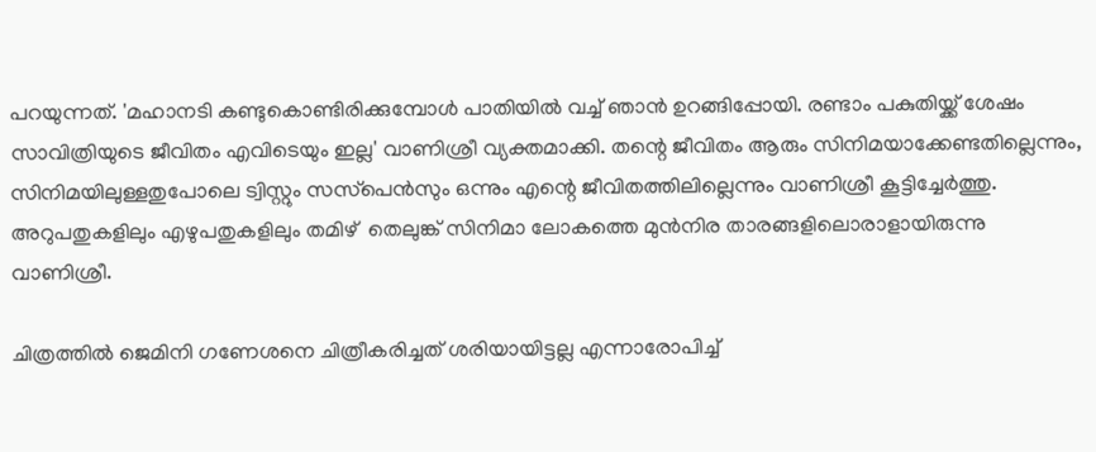പറയുന്നത്. 'മഹാനടി കണ്ടുകൊണ്ടിരിക്കുമ്പോള്‍ പാതിയില്‍ വച്ച് ഞാന്‍ ഉറങ്ങിപ്പോയി. രണ്ടാം പകുതിയ്ക്ക് ശേഷം സാവിത്രിയുടെ ജീവിതം എവിടെയും ഇല്ല' വാണിശ്രീ വ്യക്തമാക്കി. തന്റെ ജീവിതം ആരും സിനിമയാക്കേണ്ടതില്ലെന്നും, സിനിമയിലുള്ളതുപോലെ ട്വിസ്റ്റും സസ്‌പെന്‍സും ഒന്നും എന്റെ ജീവിതത്തിലില്ലെന്നും വാണിശ്രീ കൂട്ടിച്ചേര്‍ത്തു. അറുപതുകളിലും എഴുപതുകളിലും തമിഴ്  തെലുങ്ക് സിനിമാ ലോകത്തെ മുന്‍നിര താരങ്ങളിലൊരാളായിരുന്നു വാണിശ്രീ.

ചിത്രത്തില്‍ ജെമിനി ഗണേശനെ ചിത്രീകരിച്ചത് ശരിയായിട്ടല്ല എന്നാരോപിച്ച്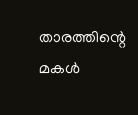താരത്തിന്റെ മകള്‍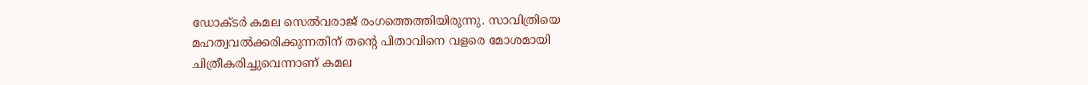ഡോക്ടര്‍ കമല സെല്‍വരാജ് രംഗത്തെത്തിയിരുന്നു. സാവിത്രിയെ മഹത്വവല്‍ക്കരിക്കുന്നതിന് തന്റെ പിതാവിനെ വളരെ മോശമായി ചിത്രീകരിച്ചുവെന്നാണ് കമല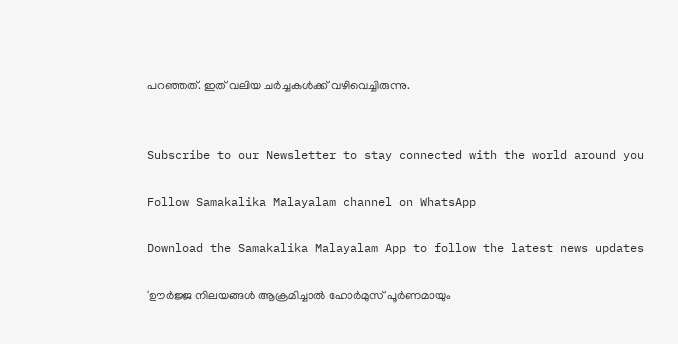പറഞ്ഞത്. ഇത് വലിയ ചര്‍ച്ചകള്‍ക്ക് വഴിവെച്ചിരുന്നു.


Subscribe to our Newsletter to stay connected with the world around you

Follow Samakalika Malayalam channel on WhatsApp

Download the Samakalika Malayalam App to follow the latest news updates

'ഊർജ്ജ നിലയങ്ങൾ ആക്രമിച്ചാൽ ഹോർമുസ് പൂർണമായും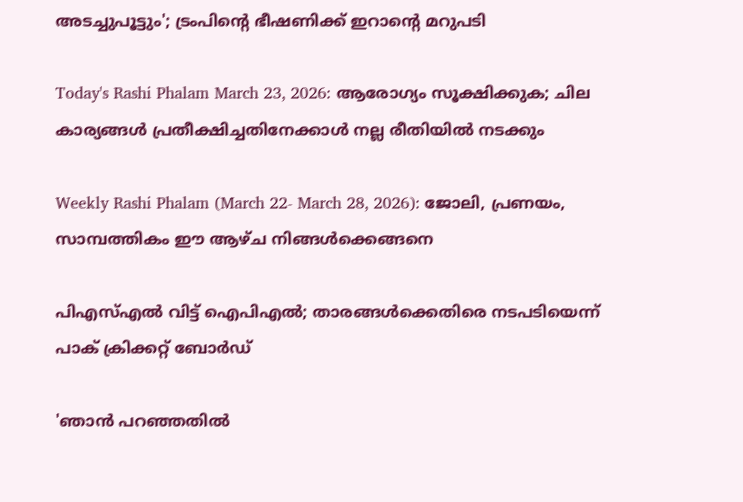അടച്ചുപൂട്ടും'; ട്രംപിന്റെ ഭീഷണിക്ക് ഇറാന്റെ മറുപടി

Today's Rashi Phalam March 23, 2026: ആരോഗ്യം സൂക്ഷിക്കുക; ചില കാര്യങ്ങൾ പ്രതീക്ഷിച്ചതിനേക്കാൾ നല്ല രീതിയിൽ നടക്കും

Weekly Rashi Phalam (March 22- March 28, 2026): ജോലി, പ്രണയം, സാമ്പത്തികം ഈ ആഴ്ച നിങ്ങള്‍ക്കെങ്ങനെ

പിഎസ്എല്‍ വിട്ട് ഐപിഎല്‍; താരങ്ങള്‍ക്കെതിരെ നടപടിയെന്ന് പാക് ക്രിക്കറ്റ് ബോര്‍ഡ്

'ഞാന്‍ പറഞ്ഞതില്‍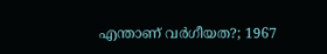എന്താണ് വര്‍ഗീയത?; 1967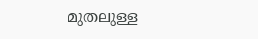മുതലുള്ള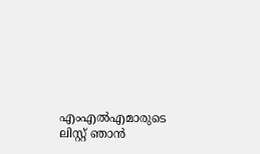എംഎല്‍എമാരുടെ ലിസ്റ്റ് ഞാന്‍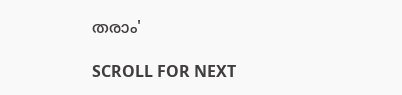തരാം'

SCROLL FOR NEXT